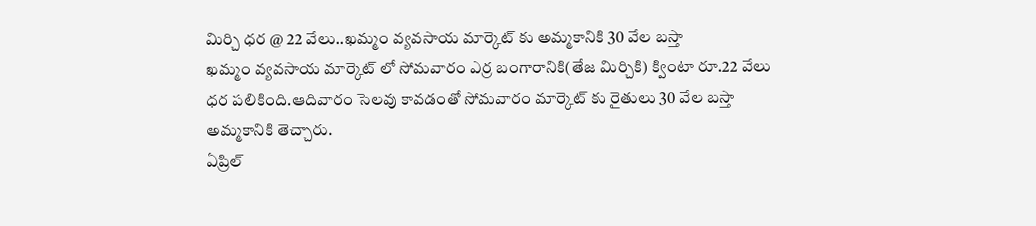మిర్చి ధర @ 22 వేలు..ఖమ్మం వ్యవసాయ మార్కెట్ కు అమ్మకానికి 30 వేల బస్తా
ఖమ్మం వ్యవసాయ మార్కెట్ లో సోమవారం ఎర్ర బంగారానికి(తేజ మిర్చికి) క్వింటా రూ.22 వేలు ధర పలికింది.ఆదివారం సెలవు కావడంతో సోమవారం మార్కెట్ కు రైతులు 30 వేల బస్తా అమ్మకానికి తెచ్చారు.
ఏప్రిల్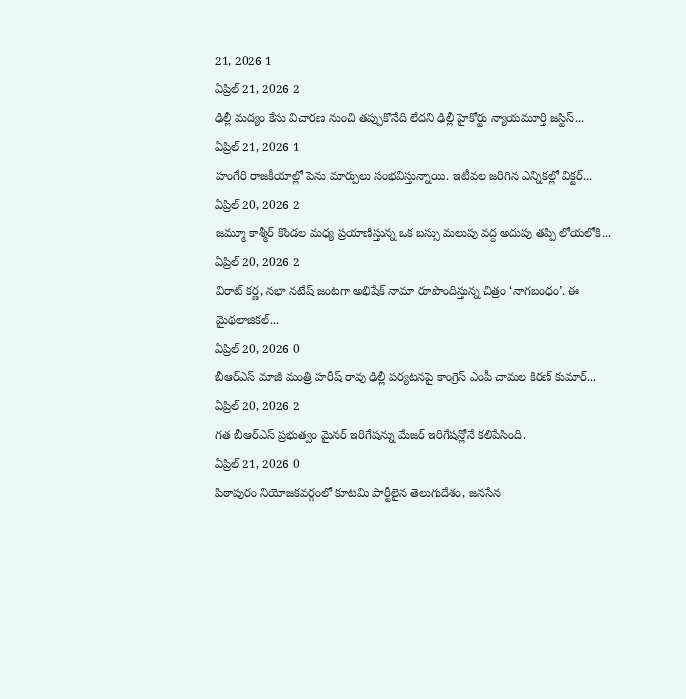21, 2026 1
ఏప్రిల్ 21, 2026 2
ఢిల్లీ మద్యం కేసు విచారణ నుంచి తప్పుకొనేది లేదని ఢిల్లీ హైకోర్టు న్యాయమూర్తి జస్టిస్...
ఏప్రిల్ 21, 2026 1
హంగేరి రాజకీయాల్లో పెను మార్పులు సంభవిస్తున్నాయి. ఇటీవల జరిగిన ఎన్నికల్లో విక్టర్...
ఏప్రిల్ 20, 2026 2
జమ్మూ కాశ్మీర్ కొండల మధ్య ప్రయాణిస్తున్న ఒక బస్సు మలుపు వద్ద అదుపు తప్పి లోయలోకి...
ఏప్రిల్ 20, 2026 2
విరాట్ కర్ణ, నభా నటేష్ జంటగా అభిషేక్ నామా రూపొందిస్తున్న చిత్రం ‘నాగబంధం’. ఈ మైథలాజికల్...
ఏప్రిల్ 20, 2026 0
బీఆర్ఎస్ మాజీ మంత్రి హరీష్ రావు ఢిల్లీ పర్యటనపై కాంగ్రెస్ ఎంపీ చామల కిరణ్ కుమార్...
ఏప్రిల్ 20, 2026 2
గత బీఆర్ఎస్ ప్రభుత్వం మైనర్ ఇరిగేషన్ను మేజర్ ఇరిగేషన్లోనే కలిపేసింది.
ఏప్రిల్ 21, 2026 0
పిఠాపురం నియోజకవర్గంలో కూటమి పార్టీలైన తెలుగుదేశం, జనసేన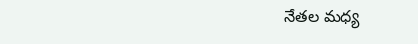నేతల మధ్య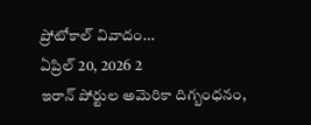ప్రోటోకాల్ వివాదం...
ఏప్రిల్ 20, 2026 2
ఇరాన్ పోర్టుల అమెరికా దిగ్బంధనం,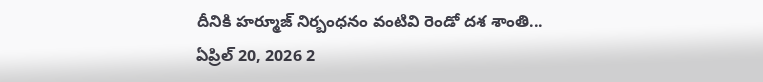దీనికి హర్మూజ్ నిర్బంధనం వంటివి రెండో దశ శాంతి...
ఏప్రిల్ 20, 2026 2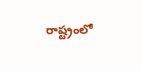రాష్ట్రంలో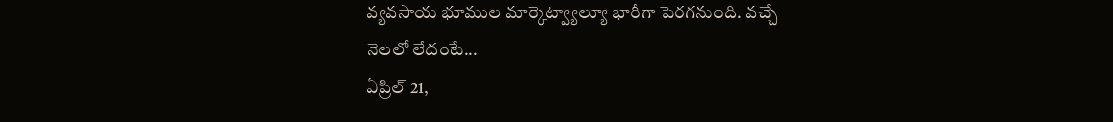వ్యవసాయ భూముల మార్కెట్వ్యాల్యూ భారీగా పెరగనుంది. వచ్చే నెలలో లేదంటే...
ఏప్రిల్ 21,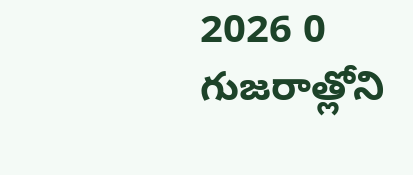2026 0
గుజరాత్లోని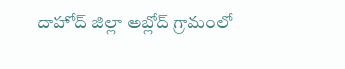దాహోద్ జిల్లా అబ్లోద్ గ్రామంలో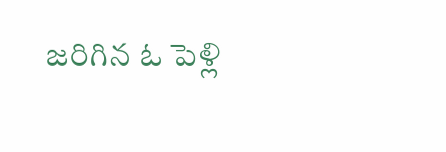జరిగిన ఓ పెళ్లి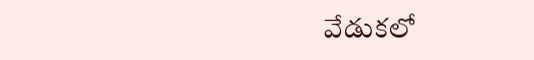వేడుకలో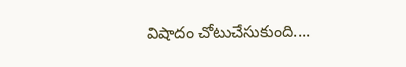విషాదం చోటుచేసుకుంది....